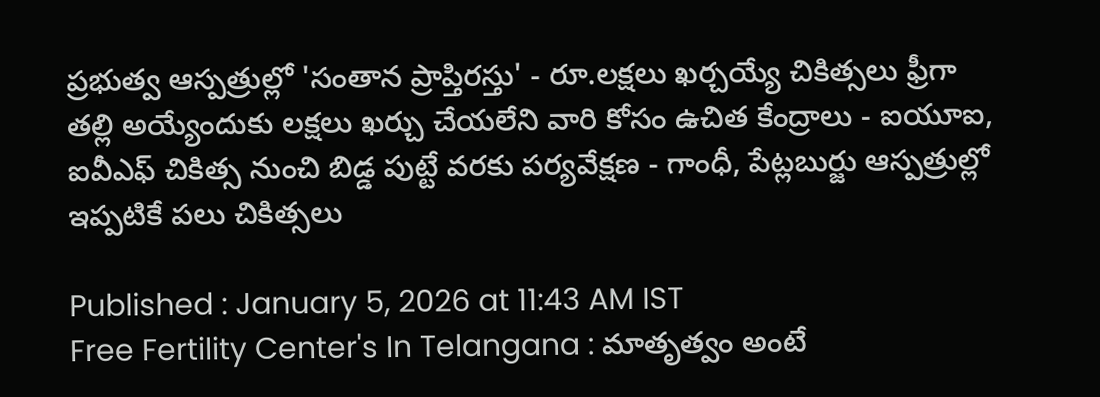ప్రభుత్వ ఆస్పత్రుల్లో 'సంతాన ప్రాప్తిరస్తు' - రూ.లక్షలు ఖర్చయ్యే చికిత్సలు ఫ్రీగా
తల్లి అయ్యేందుకు లక్షలు ఖర్చు చేయలేని వారి కోసం ఉచిత కేంద్రాలు - ఐయూఐ, ఐవీఎఫ్ చికిత్స నుంచి బిడ్డ పుట్టే వరకు పర్యవేక్షణ - గాంధీ, పేట్లబుర్జు ఆస్పత్రుల్లో ఇప్పటికే పలు చికిత్సలు

Published : January 5, 2026 at 11:43 AM IST
Free Fertility Center's In Telangana : మాతృత్వం అంటే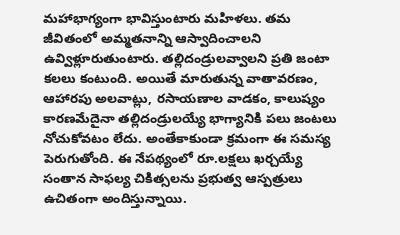మహాభాగ్యంగా భావిస్తుంటారు మహిళలు. తమ జీవితంలో అమ్మతనాన్ని ఆస్వాదించాలని ఉవ్విళ్లూరుతుంటారు. తల్లిదండ్రులవ్వాలని ప్రతి జంటా కలలు కంటుంది. అయితే మారుతున్న వాతావరణం, ఆహారపు అలవాట్లు, రసాయణాల వాడకం, కాలుష్యం కారణమేదైనా తల్లిదండ్రులయ్యే భాగ్యానికి పలు జంటలు నోచుకోవటం లేదు. అంతేకాకుండా క్రమంగా ఈ సమస్య పెరుగుతోంది. ఈ నేపథ్యంలో రూ.లక్షలు ఖర్చయ్యే సంతాన సాఫల్య చికిత్సలను ప్రభుత్వ ఆస్పత్రులు ఉచితంగా అందిస్తున్నాయి.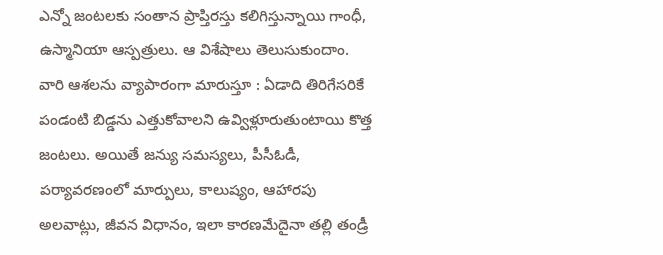ఎన్నో జంటలకు సంతాన ప్రాప్తిరస్తు కలిగిస్తున్నాయి గాంధీ, ఉస్మానియా ఆస్పత్రులు. ఆ విశేషాలు తెలుసుకుందాం.
వారి ఆశలను వ్యాపారంగా మారుస్తూ : ఏడాది తిరిగేసరికే పండంటి బిడ్డను ఎత్తుకోవాలని ఉవ్విళ్లూరుతుంటాయి కొత్త జంటలు. అయితే జన్యు సమస్యలు, పీసీఓడీ, పర్యావరణంలో మార్పులు, కాలుష్యం, ఆహారపు అలవాట్లు, జీవన విధానం, ఇలా కారణమేదైనా తల్లి తండ్రీ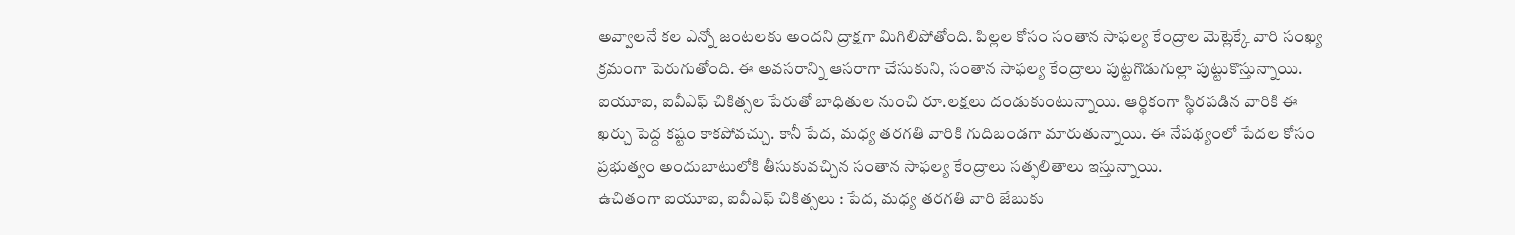అవ్వాలనే కల ఎన్నో జంటలకు అందని ద్రాక్షగా మిగిలిపోతోంది. పిల్లల కోసం సంతాన సాఫల్య కేంద్రాల మెట్లెక్కే వారి సంఖ్య క్రమంగా పెరుగుతోంది. ఈ అవసరాన్ని ఆసరాగా చేసుకుని, సంతాన సాఫల్య కేంద్రాలు పుట్టగొడుగుల్లా పుట్టుకొస్తున్నాయి. ఐయూఐ, ఐవీఎఫ్ చికిత్సల పేరుతో బాధితుల నుంచి రూ.లక్షలు దండుకుంటున్నాయి. ఆర్థికంగా స్థిరపడిన వారికి ఈ ఖర్చు పెద్ద కష్టం కాకపోవచ్చు. కానీ పేద, మధ్య తరగతి వారికి గుదిబండగా మారుతున్నాయి. ఈ నేపథ్యంలో పేదల కోసం ప్రభుత్వం అందుబాటులోకి తీసుకువచ్చిన సంతాన సాఫల్య కేంద్రాలు సత్ఫలితాలు ఇస్తున్నాయి.
ఉచితంగా ఐయూఐ, ఐవీఎఫ్ చికిత్సలు : పేద, మధ్య తరగతి వారి జేబుకు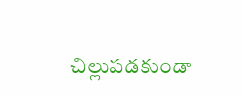చిల్లుపడకుండా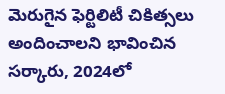మెరుగైన ఫెర్టిలిటీ చికిత్సలు అందించాలని భావించిన సర్కారు, 2024లో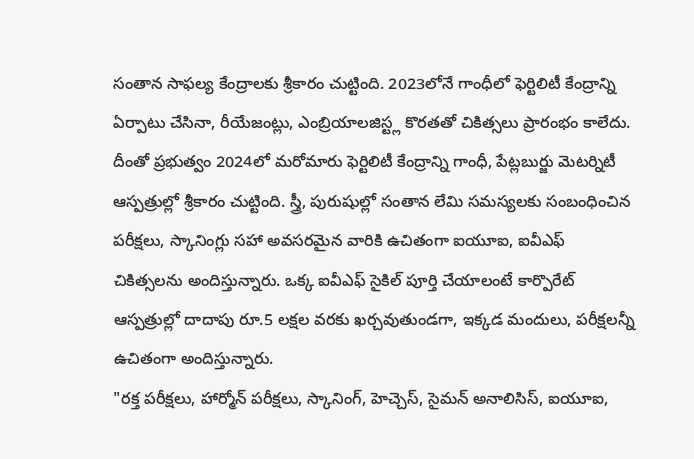సంతాన సాఫల్య కేంద్రాలకు శ్రీకారం చుట్టింది. 2023లోనే గాంధీలో ఫెర్టిలిటీ కేంద్రాన్ని ఏర్పాటు చేసినా, రీయేజంట్లు, ఎంబ్రియాలజిస్ట్ల కొరతతో చికిత్సలు ప్రారంభం కాలేదు. దీంతో ప్రభుత్వం 2024లో మరోమారు ఫెర్టిలిటీ కేంద్రాన్ని గాంధీ, పేట్లబుర్జు మెటర్నిటీ ఆస్పత్రుల్లో శ్రీకారం చుట్టింది. స్త్రీ, పురుషుల్లో సంతాన లేమి సమస్యలకు సంబంధించిన పరీక్షలు, స్కానింగ్లు సహా అవసరమైన వారికి ఉచితంగా ఐయూఐ, ఐవీఎఫ్ చికిత్సలను అందిస్తున్నారు. ఒక్క ఐవీఎఫ్ సైకిల్ పూర్తి చేయాలంటే కార్పొరేట్ ఆస్పత్రుల్లో దాదాపు రూ.5 లక్షల వరకు ఖర్చవుతుండగా, ఇక్కడ మందులు, పరీక్షలన్నీ ఉచితంగా అందిస్తున్నారు.
"రక్త పరీక్షలు, హార్మోన్ పరీక్షలు, స్కానింగ్, హెచ్చెస్, సైమన్ అనాలిసిస్, ఐయూఐ,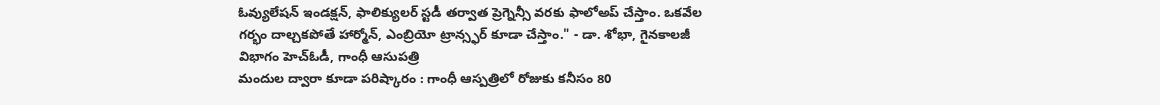ఓవ్యులేషన్ ఇండక్షన్, ఫాలిక్యులర్ స్టడీ తర్వాత ప్రెగ్నెన్సీ వరకు ఫాలోఅప్ చేస్తాం. ఒకవేల గర్భం దాల్చకపోతే హార్మోన్, ఎంబ్రియో ట్రాన్స్ఫర్ కూడా చేస్తాం." - డా. శోభా, గైనకాలజీ విభాగం హెచ్ఓడీ, గాంధీ ఆసుపత్రి
మందుల ద్వారా కూడా పరిష్కారం : గాంధీ ఆస్పత్రిలో రోజుకు కనీసం 80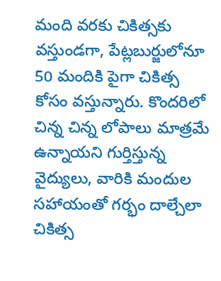మంది వరకు చికిత్సకు వస్తుండగా, పేట్లబుర్జులోనూ 50 మందికి పైగా చికిత్స కోసం వస్తున్నారు. కొందరిలో చిన్న చిన్న లోపాలు మాత్రమే ఉన్నాయని గుర్తిస్తున్న వైద్యులు, వారికి మందుల సహాయంతో గర్భం దాల్చేలా చికిత్స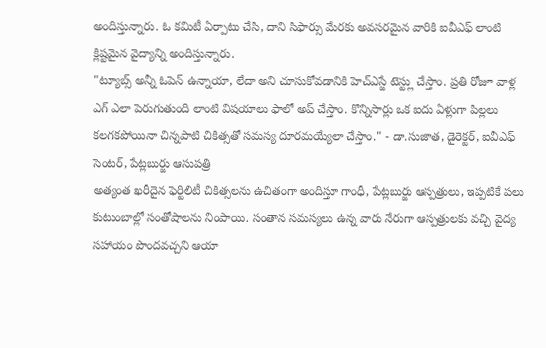అందిస్తున్నారు. ఓ కమిటీ ఏర్పాటు చేసి, దాని సిఫార్సు మేరకు అవసరమైన వారికి ఐవీఎఫ్ లాంటి క్లిష్టమైన వైద్యాన్ని అందిస్తున్నారు.
"ట్యూబ్స్ అన్నీ ఓపెన్ ఉన్నాయా, లేదా అని చూసుకోవడానికి హెచ్ఎస్జే టెస్ట్లు చేస్తాం. ప్రతి రోజూ వాళ్ల ఎగ్ ఎలా పెరుగుతుంది లాంటి విషయాలు ఫాలో అప్ చేస్తాం. కొన్నిసార్లు ఒక ఐదు ఏళ్లుగా పిల్లలు కలగకపోయినా చిన్నపాటి చికిత్సతో సమస్య దూరమయ్యేలా చేస్తాం." - డా.సుజాత, డైరెక్టర్, ఐవీఎఫ్ సెంటర్, పేట్లబుర్జు ఆసుపత్రి
అత్యంత ఖరీదైన ఫెర్టిలిటీ చికిత్సలను ఉచితంగా అందిస్తూ గాంధీ, పేట్లబుర్జు ఆస్పత్రులు, ఇప్పటికే పలు కుటుంబాల్లో సంతోషాలను నింపాయి. సంతాన సమస్యలు ఉన్న వారు నేరుగా ఆస్పత్రులకు వచ్చి వైద్య సహాయం పొందవచ్చని ఆయా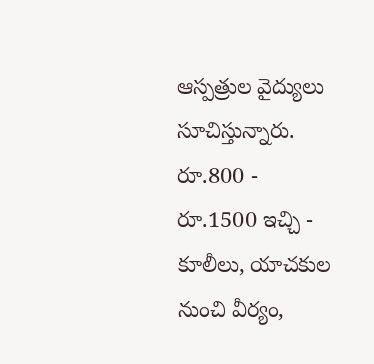ఆస్పత్రుల వైద్యులు సూచిస్తున్నారు.
రూ.800 - రూ.1500 ఇచ్చి - కూలీలు, యాచకుల నుంచి వీర్యం,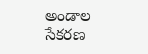అండాల సేకరణ